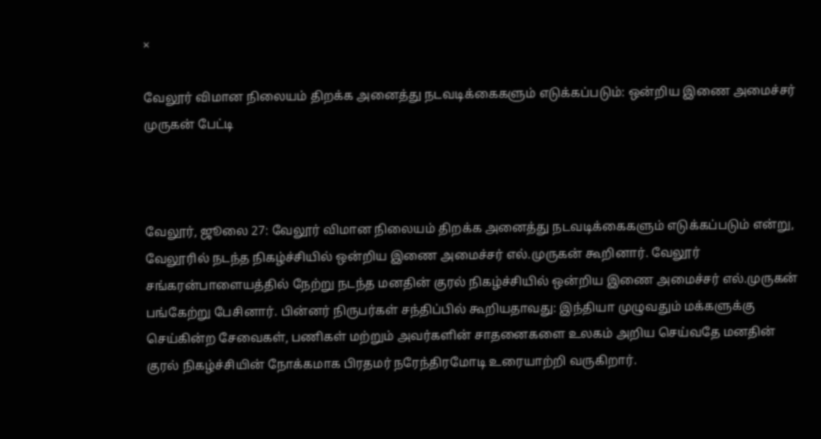×

வேலூர் விமான நிலையம் திறக்க அனைத்து நடவடிக்கைகளும் எடுக்கப்படும்: ஒன்றிய இணை அமைச்சர் முருகன் பேட்டி



வேலூர், ஜூலை 27: வேலூர் விமான நிலையம் திறக்க அனைத்து நடவடிக்கைகளும் எடுக்கப்படும் என்று, வேலூரில் நடந்த நிகழ்ச்சியில் ஒன்றிய இணை அமைச்சர் எல்.முருகன் கூறினார். வேலூர் சங்கரன்பாளையத்தில் நேற்று நடந்த மனதின் குரல் நிகழ்ச்சியில் ஒன்றிய இணை அமைச்சர் எல்.முருகன் பங்கேற்று பேசினார். பின்னர் நிருபர்கள் சந்திப்பில் கூறியதாவது: இந்தியா முழுவதும் மக்களுக்கு செய்கின்ற சேவைகள், பணிகள் மற்றும் அவர்களின் சாதனைகளை உலகம் அறிய செய்வதே மனதின் குரல் நிகழ்ச்சியின் நோக்கமாக பிரதமர் நரேந்திரமோடி உரையாற்றி வருகிறார்.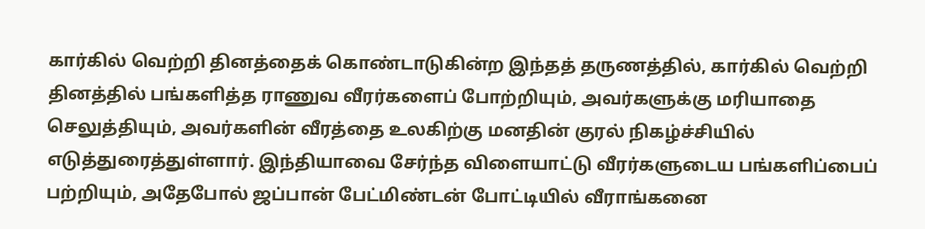கார்கில் வெற்றி தினத்தைக் கொண்டாடுகின்ற இந்தத் தருணத்தில், கார்கில் வெற்றி தினத்தில் பங்களித்த ராணுவ வீரர்களைப் போற்றியும், அவர்களுக்கு மரியாதை செலுத்தியும், அவர்களின் வீரத்தை உலகிற்கு மனதின் குரல் நிகழ்ச்சியில் எடுத்துரைத்துள்ளார். இந்தியாவை சேர்ந்த விளையாட்டு வீரர்களுடைய பங்களிப்பைப் பற்றியும், அதேபோல் ஜப்பான் பேட்மிண்டன் போட்டியில் வீராங்கனை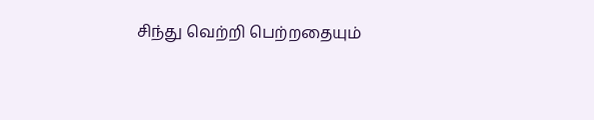சிந்து வெற்றி பெற்றதையும்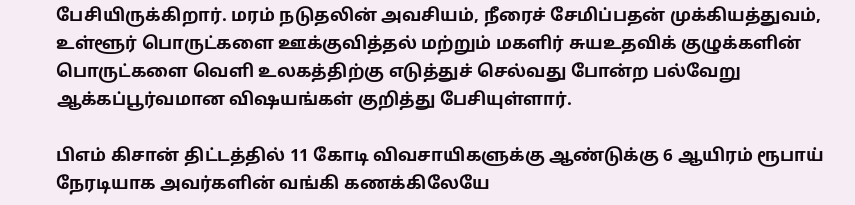பேசியிருக்கிறார். மரம் நடுதலின் அவசியம், நீரைச் சேமிப்பதன் முக்கியத்துவம், உள்ளூர் பொருட்களை ஊக்குவித்தல் மற்றும் மகளிர் சுயஉதவிக் குழுக்களின் பொருட்களை வெளி உலகத்திற்கு எடுத்துச் செல்வது போன்ற பல்வேறு ஆக்கப்பூர்வமான விஷயங்கள் குறித்து பேசியுள்ளார்.

பிஎம் கிசான் திட்டத்தில் 11 கோடி விவசாயிகளுக்கு ஆண்டுக்கு 6 ஆயிரம் ரூபாய் நேரடியாக அவர்களின் வங்கி கணக்கிலேயே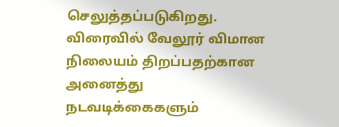செலுத்தப்படுகிறது. விரைவில் வேலூர் விமான நிலையம் திறப்பதற்கான அனைத்து நடவடிக்கைகளும்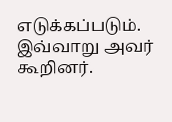எடுக்கப்படும். இவ்வாறு அவர் கூறினர்.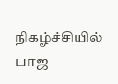நிகழ்ச்சியில் பாஜ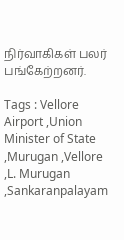நிர்வாகிகள் பலர் பங்கேற்றனர்.

Tags : Vellore Airport ,Union Minister of State ,Murugan ,Vellore ,L. Murugan ,Sankaranpalayam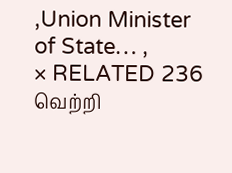,Union Minister of State… ,
× RELATED 236 வெற்றி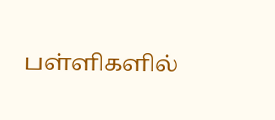பள்ளிகளில்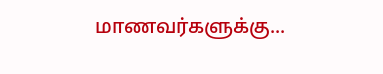மாணவர்களுக்கு...